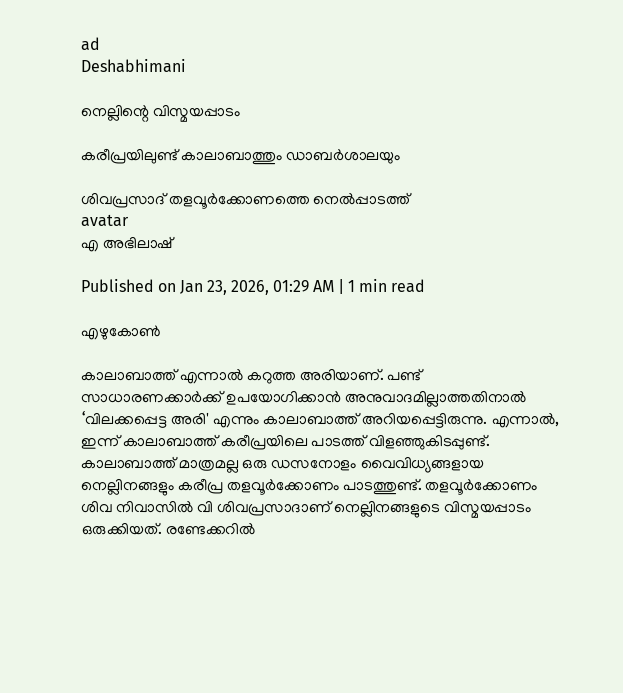ad
Deshabhimani

നെല്ലിന്റെ വിസ്മയപ്പാടം

കരീപ്രയിലുണ്ട് കാലാബാത്തും ഡാബർശാലയും

ശിവപ്രസാദ് തളവൂർക്കോണത്തെ നെൽപ്പാടത്ത്
avatar
എ അഭിലാഷ്‌

Published on Jan 23, 2026, 01:29 AM | 1 min read

എഴുകോൺ

കാലാബാത്ത് എന്നാൽ കറുത്ത അരിയാണ്. പണ്ട് സാധാരണക്കാർക്ക് ഉപയോഗിക്കാൻ അനുവാദമില്ലാത്തതിനാൽ ‘വിലക്കപ്പെട്ട അരി' എന്നും കാലാബാത്ത് അറിയപ്പെട്ടിരുന്നു. എന്നാൽ, ഇന്ന് കാലാബാത്ത് കരീപ്രയിലെ പാടത്ത് വിളഞ്ഞുകിടപ്പുണ്ട്. കാലാബാത്ത് മാത്രമല്ല ഒരു ഡസനോളം വൈവിധ്യങ്ങളായ നെല്ലിനങ്ങളും കരീപ്ര തളവൂർക്കോണം പാടത്തുണ്ട്. തളവൂർക്കോണം ശിവ നിവാസിൽ വി ശിവപ്രസാദാണ് നെല്ലിനങ്ങളുടെ വിസ്മയപ്പാടം ഒരുക്കിയത്. രണ്ടേക്കറിൽ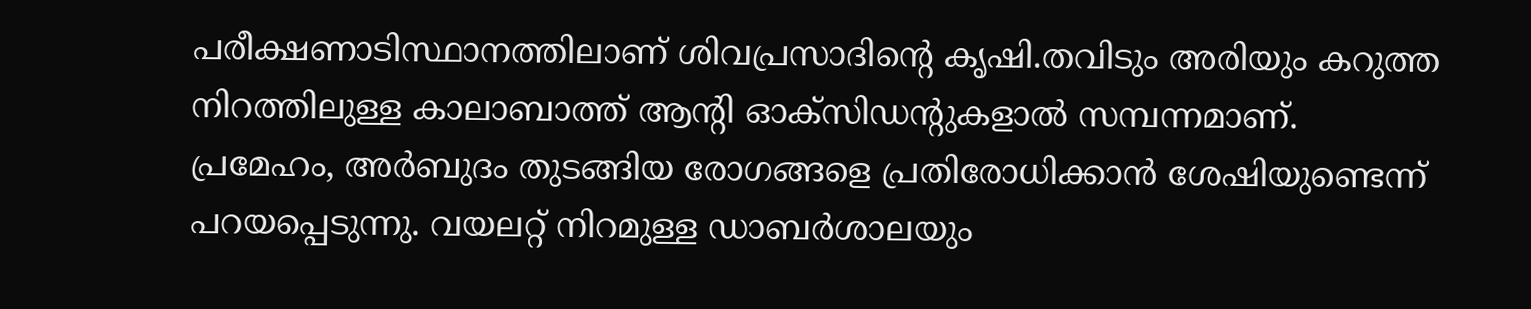പരീക്ഷണാടിസ്ഥാനത്തിലാണ് ശിവപ്രസാദിന്റെ കൃഷി.തവിടും അരിയും കറുത്ത നിറത്തിലുള്ള കാലാബാത്ത് ആന്റി ഓക്സിഡന്റുകളാൽ സമ്പന്നമാണ്. പ്രമേഹം, അർബുദം തുടങ്ങിയ രോഗങ്ങളെ പ്രതിരോധിക്കാൻ ശേഷിയുണ്ടെന്ന് പറയപ്പെടുന്നു. വയലറ്റ് നിറമുള്ള ഡാബർശാലയും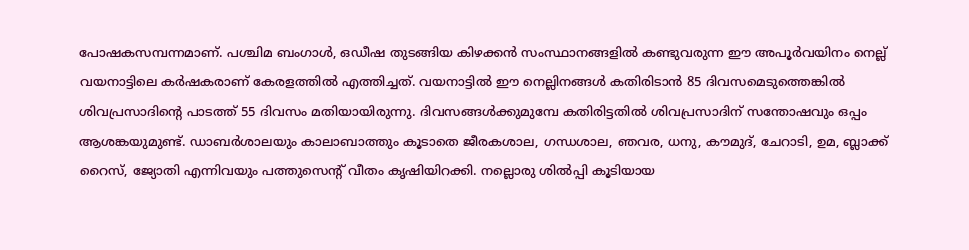പോഷകസമ്പന്നമാണ്. പശ്ചിമ ബംഗാൾ, ഒഡീഷ തുടങ്ങിയ കിഴക്കൻ സംസ്ഥാനങ്ങളിൽ കണ്ടുവരുന്ന ഈ അപൂർവയിനം നെല്ല് വയനാട്ടിലെ കർഷകരാണ് കേരളത്തിൽ എത്തിച്ചത്. വയനാട്ടിൽ ഈ നെല്ലിനങ്ങൾ കതിരിടാൻ 85 ദിവസമെടുത്തെങ്കിൽ ശിവപ്രസാദിന്റെ പാടത്ത് 55 ദിവസം മതിയായിരുന്നു. ദിവസങ്ങൾക്കുമുമ്പേ കതിരിട്ടതിൽ ശിവപ്രസാദിന് സന്തോഷവും ഒപ്പം ആശങ്കയുമുണ്ട്. ഡാബർശാലയും കാലാബാത്തും കൂടാതെ ജീരകശാല, ഗന്ധശാല, ഞവര, ധനു, കൗമുദ്, ചേറാടി, ഉമ, ബ്ലാക്ക് റൈസ്, ജ്യോതി എന്നിവയും പത്തുസെന്റ് വീതം കൃഷിയിറക്കി. നല്ലൊരു ശിൽപ്പി കൂടിയായ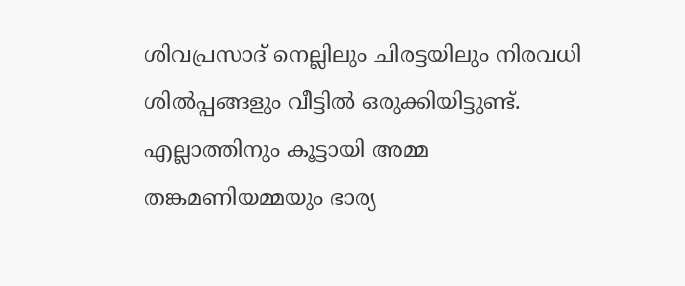ശിവപ്രസാദ് നെല്ലിലും ചിരട്ടയിലും നിരവധി ശിൽപ്പങ്ങളും വീട്ടിൽ ഒരുക്കിയിട്ടുണ്ട്. എല്ലാത്തിനും കൂട്ടായി അമ്മ തങ്കമണിയമ്മയും ഭാര്യ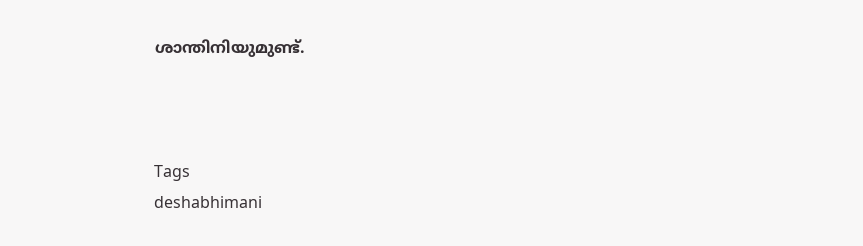ശാന്തിനിയുമുണ്ട്.



Tags
deshabhimani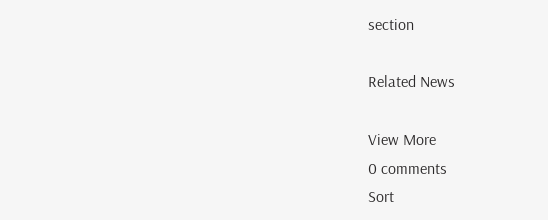section

Related News

View More
0 comments
Sort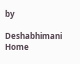by

Deshabhimani
Home